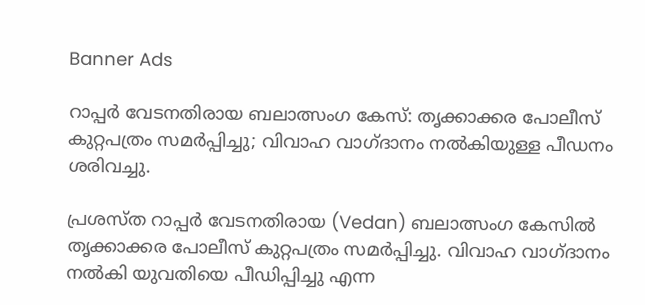Banner Ads

റാപ്പർ വേടനതിരായ ബലാത്സംഗ കേസ്: തൃക്കാക്കര പോലീസ് കുറ്റപത്രം സമർപ്പിച്ചു; വിവാഹ വാഗ്ദാനം നൽകിയുള്ള പീഡനം ശരിവച്ചു.

പ്രശസ്ത റാപ്പർ വേടനതിരായ (Vedan) ബലാത്സംഗ കേസിൽ തൃക്കാക്കര പോലീസ് കുറ്റപത്രം സമർപ്പിച്ചു. വിവാഹ വാഗ്ദാനം നൽകി യുവതിയെ പീഡിപ്പിച്ചു എന്ന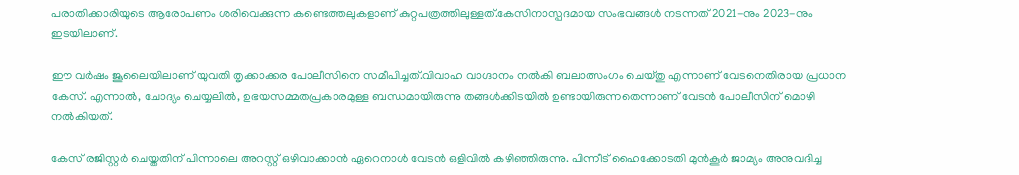പരാതിക്കാരിയുടെ ആരോപണം ശരിവെക്കുന്ന കണ്ടെത്തലുകളാണ് കുറ്റപത്രത്തിലുള്ളത്.കേസിനാസ്പദമായ സംഭവങ്ങൾ നടന്നത് 2021-നും 2023-നും ഇടയിലാണ്.

ഈ വർഷം ജൂലൈയിലാണ് യുവതി തൃക്കാക്കര പോലീസിനെ സമീപിച്ചത്.വിവാഹ വാഗ്ദാനം നൽകി ബലാത്സംഗം ചെയ്തു എന്നാണ് വേടനെതിരായ പ്രധാന കേസ്. എന്നാൽ, ചോദ്യം ചെയ്യലിൽ, ഉഭയസമ്മതപ്രകാരമുള്ള ബന്ധമായിരുന്നു തങ്ങൾക്കിടയിൽ ഉണ്ടായിരുന്നതെന്നാണ് വേടൻ പോലീസിന് മൊഴി നൽകിയത്.

കേസ് രജിസ്റ്റർ ചെയ്തതിന് പിന്നാലെ അറസ്റ്റ് ഒഴിവാക്കാൻ ഏറെനാൾ വേടൻ ഒളിവിൽ കഴിഞ്ഞിരുന്നു. പിന്നീട് ഹൈക്കോടതി മുൻകൂർ ജാമ്യം അനുവദിച്ച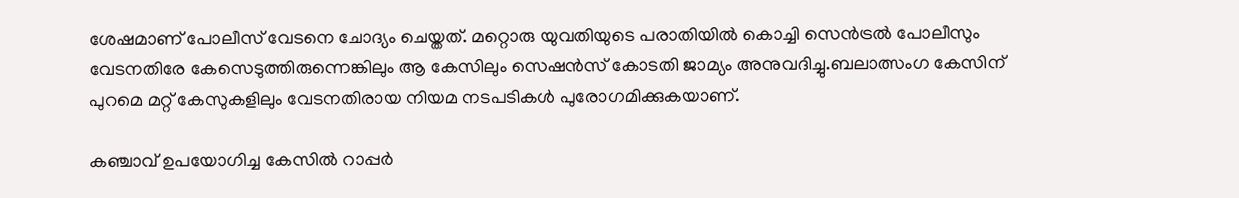ശേഷമാണ് പോലീസ് വേടനെ ചോദ്യം ചെയ്തത്. മറ്റൊരു യുവതിയുടെ പരാതിയിൽ കൊച്ചി സെൻട്രൽ പോലീസും വേടനതിരേ കേസെടുത്തിരുന്നെങ്കിലും ആ കേസിലും സെഷൻസ് കോടതി ജാമ്യം അനുവദിച്ചു.ബലാത്സംഗ കേസിന് പുറമെ മറ്റ് കേസുകളിലും വേടനതിരായ നിയമ നടപടികൾ പുരോഗമിക്കുകയാണ്.

കഞ്ചാവ് ഉപയോഗിച്ച കേസിൽ റാപ്പർ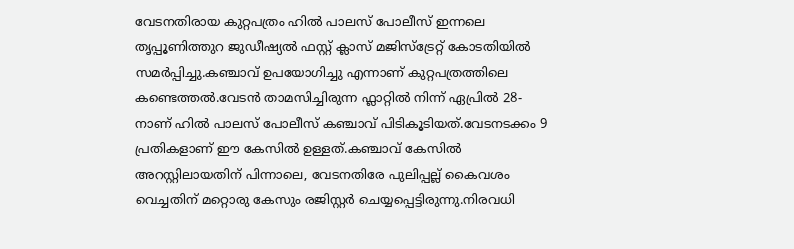വേടനതിരായ കുറ്റപത്രം ഹിൽ പാലസ് പോലീസ് ഇന്നലെ തൃപ്പൂണിത്തുറ ജുഡീഷ്യൽ ഫസ്റ്റ് ക്ലാസ് മജിസ്‌ട്രേറ്റ് കോടതിയിൽ സമർപ്പിച്ചു.കഞ്ചാവ് ഉപയോഗിച്ചു എന്നാണ് കുറ്റപത്രത്തിലെ കണ്ടെത്തൽ.വേടൻ താമസിച്ചിരുന്ന ഫ്ലാറ്റിൽ നിന്ന് ഏപ്രിൽ 28-നാണ് ഹിൽ പാലസ് പോലീസ് കഞ്ചാവ് പിടികൂടിയത്.വേടനടക്കം 9 പ്രതികളാണ് ഈ കേസിൽ ഉള്ളത്.കഞ്ചാവ് കേസിൽ അറസ്റ്റിലായതിന് പിന്നാലെ, വേടനതിരേ പുലിപ്പല്ല് കൈവശം വെച്ചതിന് മറ്റൊരു കേസും രജിസ്റ്റർ ചെയ്യപ്പെട്ടിരുന്നു.നിരവധി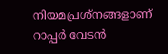നിയമപ്രശ്നങ്ങളാണ് റാപ്പർ വേടൻ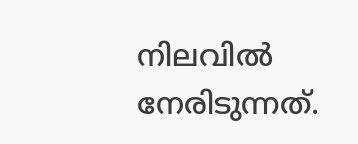നിലവിൽ നേരിടുന്നത്.